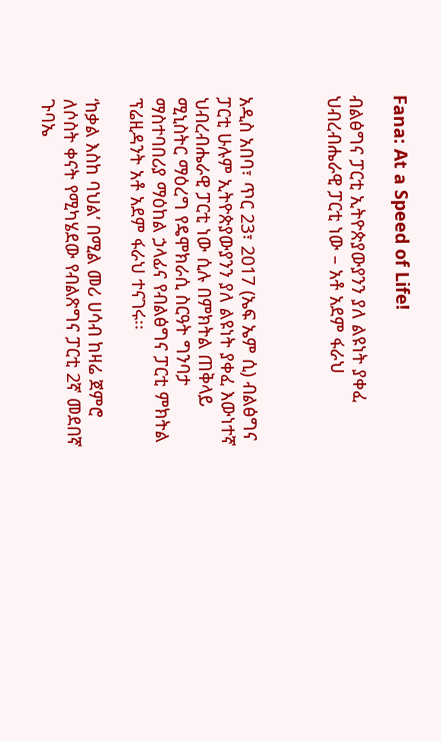Fana: At a Speed of Life!

ብልፅግና ፓርቲ ኢትዮጵያውያንን ያለ ልዩነት ያቀፈ ህብረብሔራዊ ፓርቲ ነው – አቶ አደም ፋራህ



አዲስ አበባ፣ ጥር 23፣ 2017 (ኤፍ ኤም ሲ) ብልፅግና ፓርቲ ሁሉም ኢትዮጵያውያንን ያለ ልዩነት ያቀፈ እውነተኛ ህብረብሔራዊ ፓርቲ ነው ሲሉ በምክትል ጠቅላይ ሚኒስትር ማዕረግ የዴሞክራሲ ስርዓት ግንባታ ማስተባበሪያ ማዕከል ኃላፊና የብልፅግና ፓርቲ ምክትል ፕሬዚዳንት አቶ አደም ፋራህ ተናገሩ፡፡

‘ከቃል እስከ ባህል’ በሚል መሪ ሀሳብ ከዛሬ ጀምሮ ለሶስት ቀናት የሚካሄደው የብልጽግና ፓርቲ 2ኛ መደበኛ ጉባኤ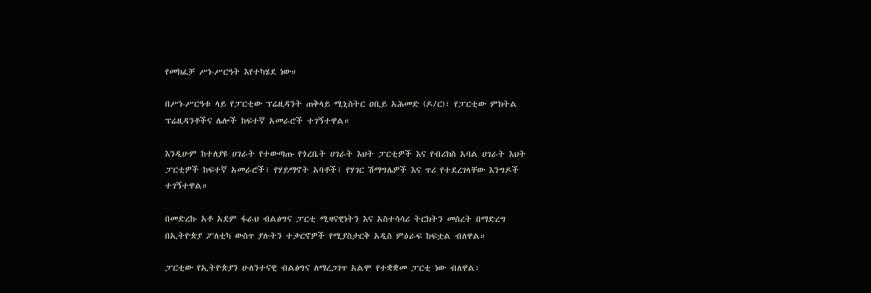የመክፈቻ ሥነ-ሥርዓት እየተካሄደ ነው።

በሥነ-ሥርዓቱ ላይ የፓርቲው ፕሬዚዳንት ጠቅላይ ሚኒስትር ዐቢይ አሕመድ (ዶ/ር)፣ የፓርቲው ምክትል ፕሬዚዳንቶችና ሌሎች ከፍተኛ አመራሮች ተገኝተዋል።

እንዲሁም ከተለያዩ ሀገራት የተውጣጡ የጎረቤት ሀገራት እህት ፓርቲዎች እና የብሪክስ አባል ሀገራት እህት ፓርቲዎች ከፍተኛ አመራሮች፣ የሃይማኖት አባቶች፣ የሃገር ሽማግሌዎች እና ጥሪ የተደረገላቸው እንግዶች ተገኝተዋል።

በመድረኩ አቶ አደም ፋራህ ብልፅግና ፓርቲ ሚዛናዊነትን እና አስተሳሳሪ ትርክትን መሰረት በማድረግ በኢትዮጵያ ፖለቲካ ውስጥ ያሉትን ተቃርኖዎች የሚያስታርቅ አዲስ ምዕራፍ ከፍቷል ብለዋል።

ፓርቲው የኢትዮጵያን ሁለንተናዊ ብልፅግና ለማረጋገጥ አልሞ የተቋቋመ ፓርቲ ነው ብለዋል፡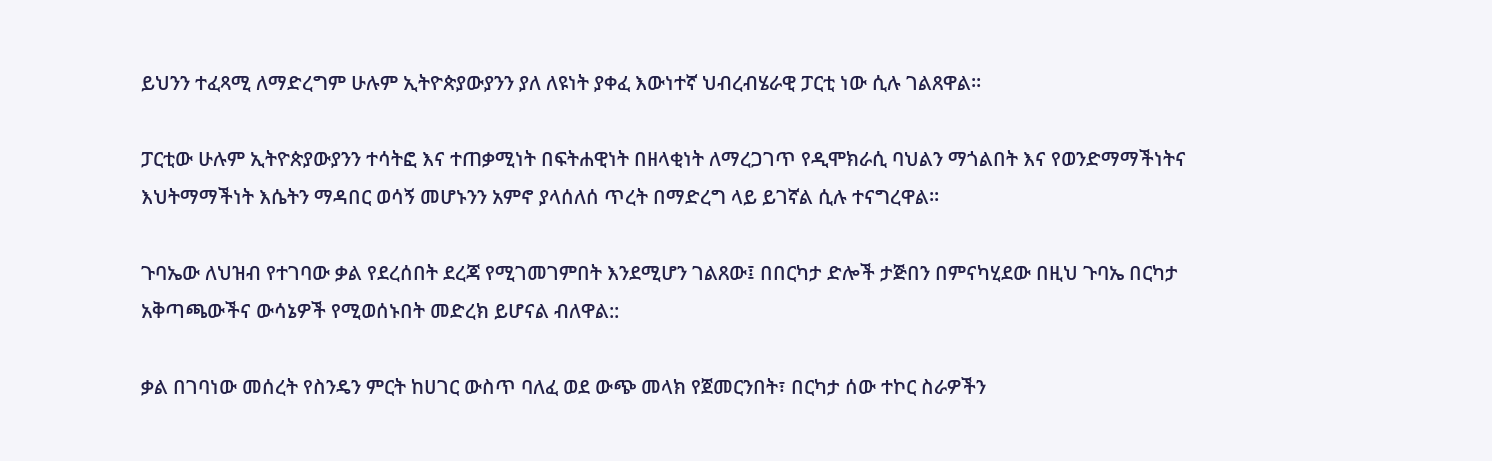ይህንን ተፈጻሚ ለማድረግም ሁሉም ኢትዮጵያውያንን ያለ ለዩነት ያቀፈ እውነተኛ ህብረብሄራዊ ፓርቲ ነው ሲሉ ገልጸዋል።

ፓርቲው ሁሉም ኢትዮጵያውያንን ተሳትፎ እና ተጠቃሚነት በፍትሐዊነት በዘላቂነት ለማረጋገጥ የዲሞክራሲ ባህልን ማጎልበት እና የወንድማማችነትና እህትማማችነት እሴትን ማዳበር ወሳኝ መሆኑንን አምኖ ያላሰለሰ ጥረት በማድረግ ላይ ይገኛል ሲሉ ተናግረዋል፡፡

ጉባኤው ለህዝብ የተገባው ቃል የደረሰበት ደረጃ የሚገመገምበት እንደሚሆን ገልጸው፤ በበርካታ ድሎች ታጅበን በምናካሂደው በዚህ ጉባኤ በርካታ አቅጣጫውችና ውሳኔዎች የሚወሰኑበት መድረክ ይሆናል ብለዋል::

ቃል በገባነው መሰረት የስንዴን ምርት ከሀገር ውስጥ ባለፈ ወደ ውጭ መላክ የጀመርንበት፣ በርካታ ሰው ተኮር ስራዎችን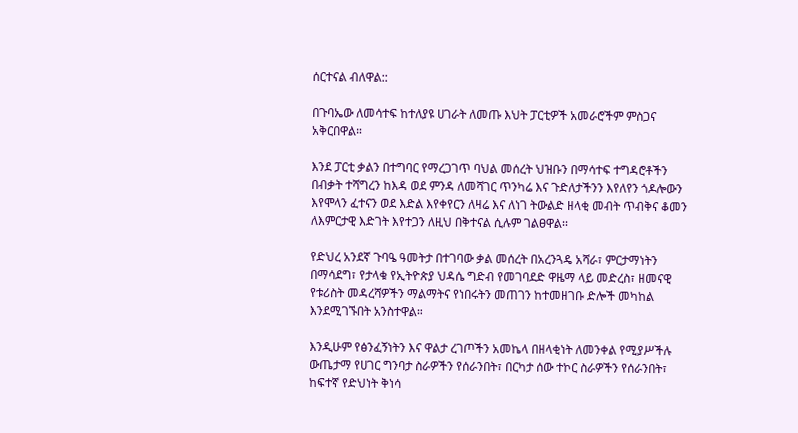ሰርተናል ብለዋል::

በጉባኤው ለመሳተፍ ከተለያዩ ሀገራት ለመጡ እህት ፓርቲዎች አመራሮችም ምስጋና አቅርበዋል።

እንደ ፓርቲ ቃልን በተግባር የማረጋገጥ ባህል መሰረት ህዝቡን በማሳተፍ ተግዳሮቶችን በብቃት ተሻግረን ከእዳ ወደ ምንዳ ለመሻገር ጥንካሬ እና ጉድለታችንን እየለየን ጎዶሎውን እየሞላን ፈተናን ወደ እድል እየቀየርን ለዛሬ እና ለነገ ትውልድ ዘላቂ መብት ጥብቅና ቆመን ለእምርታዊ እድገት እየተጋን ለዚህ በቅተናል ሲሉም ገልፀዋል፡፡

የድህረ አንደኛ ጉባዔ ዓመትታ በተገባው ቃል መሰረት በአረንጓዴ አሻራ፣ ምርታማነትን በማሳደግ፣ የታላቁ የኢትዮጵያ ህዳሴ ግድብ የመገባደድ ዋዜማ ላይ መድረስ፣ ዘመናዊ የቱሪስት መዳረሻዎችን ማልማትና የነበሩትን መጠገን ከተመዘገቡ ድሎች መካከል እንደሚገኙበት አንስተዋል።

እንዲሁም የፅንፈኝነትን እና ዋልታ ረገጦችን አመኬላ በዘላቂነት ለመንቀል የሚያሥችሉ ውጤታማ የሀገር ግንባታ ስራዎችን የሰራንበት፣ በርካታ ሰው ተኮር ስራዎችን የሰራንበት፣ ከፍተኛ የድህነት ቅነሳ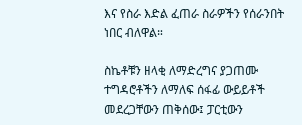እና የስራ እድል ፈጠራ ስራዎችን የሰራንበት ነበር ብለዋል።

ስኬቶቹን ዘላቂ ለማድረግና ያጋጠሙ ተግዳሮቶችን ለማለፍ ሰፋፊ ውይይቶች መደረጋቸውን ጠቅሰው፤ ፓርቲውን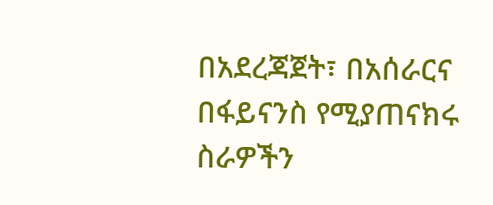በአደረጃጀት፣ በአሰራርና በፋይናንስ የሚያጠናክሩ ስራዎችን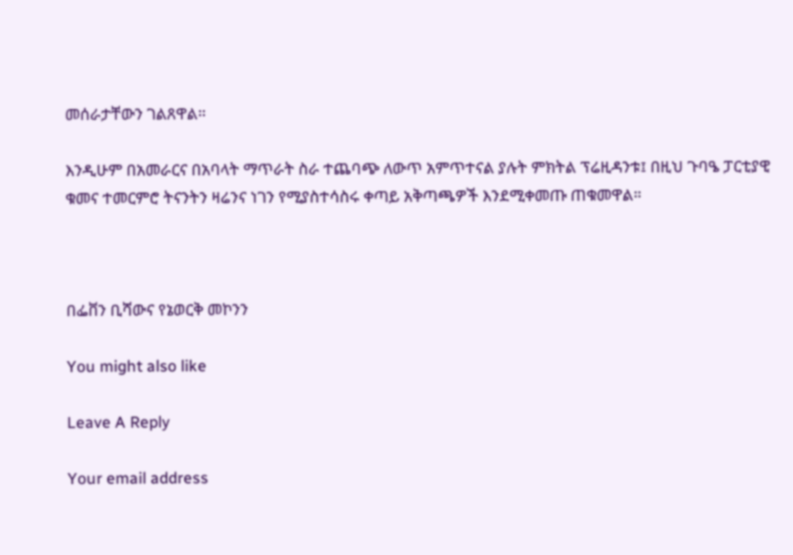መሰራታቸውን ገልጸዋል።

እንዲሁም በአመራርና በአባላት ማጥራት ስራ ተጨባጭ ለውጥ አምጥተናል ያሉት ምክትል ፕሬዚዳንቱ፤ በዚህ ጉባዔ ፓርቲያዊ ቁመና ተመርምሮ ትናንትን ዛሬንና ነገን የሚያስተሳስሩ ቀጣይ አቅጣጫዎች እንደሚቀመጡ ጠቁመዋል።



በፌቨን ቢሻውና የኔወርቅ መኮንን

You might also like

Leave A Reply

Your email address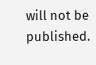will not be published.